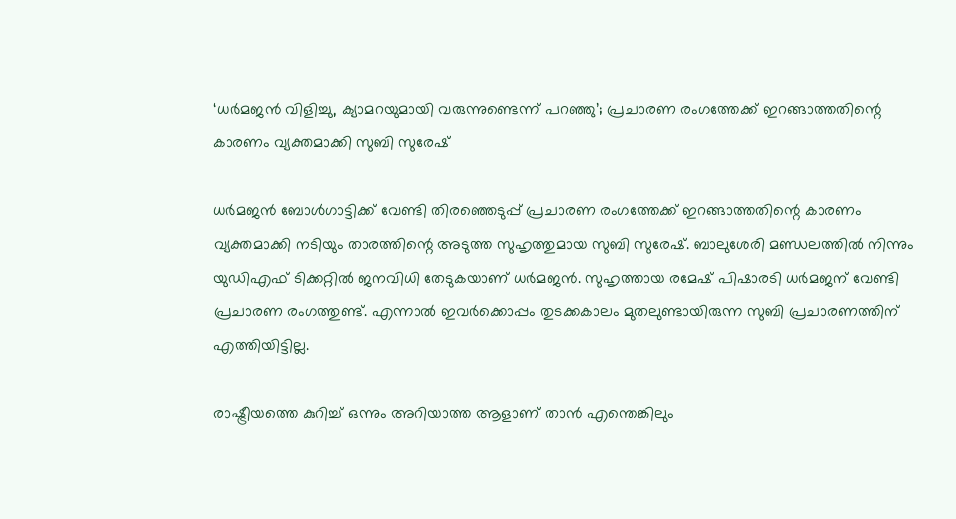‘ധര്‍മജന്‍ വിളിച്ചു, ക്യാമറയുമായി വരുന്നുണ്ടെന്ന് പറഞ്ഞു’; പ്രചാരണ രംഗത്തേക്ക് ഇറങ്ങാത്തതിന്റെ കാരണം വ്യക്തമാക്കി സുബി സുരേഷ്

ധര്‍മജന്‍ ബോള്‍ഗാട്ടിക്ക് വേണ്ടി തിരഞ്ഞെടുപ്പ് പ്രചാരണ രംഗത്തേക്ക് ഇറങ്ങാത്തതിന്റെ കാരണം വ്യക്തമാക്കി നടിയും താരത്തിന്റെ അടുത്ത സുഹൃത്തുമായ സുബി സുരേഷ്. ബാലുശേരി മണ്ഡലത്തില്‍ നിന്നും യുഡിഎഫ് ടിക്കറ്റില്‍ ജനവിധി തേടുകയാണ് ധര്‍മജന്‍. സുഹൃത്തായ രമേഷ് പിഷാരടി ധര്‍മജന് വേണ്ടി പ്രചാരണ രംഗത്തുണ്ട്. എന്നാല്‍ ഇവര്‍ക്കൊപ്പം തുടക്കകാലം മുതലുണ്ടായിരുന്ന സുബി പ്രചാരണത്തിന് എത്തിയിട്ടില്ല.

രാഷ്ട്രീയത്തെ കുറിച്ച്‌ ഒന്നും അറിയാത്ത ആളാണ് താന്‍ എന്തെങ്കിലും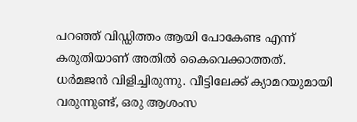പറഞ്ഞ് വിഡ്ഡിത്തം ആയി പോകേണ്ട എന്ന് കരുതിയാണ് അതില്‍ കൈവെക്കാത്തത്. ധര്‍മജന്‍ വിളിച്ചിരുന്നു. വീട്ടിലേക്ക് ക്യാമറയുമായി വരുന്നുണ്ട്, ഒരു ആശംസ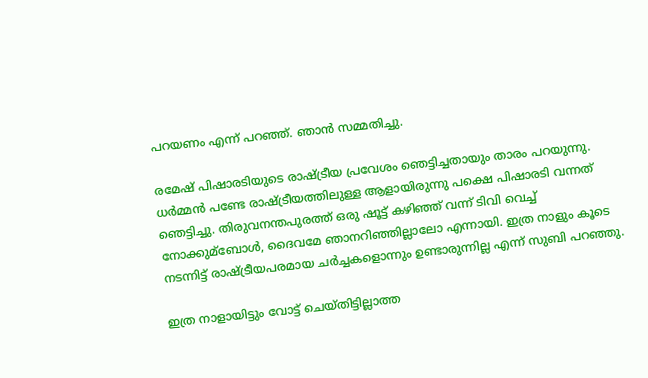പറയണം എന്ന് പറഞ്ഞ്. ഞാന്‍ സമ്മതിച്ചു.

രമേഷ് പിഷാരടിയുടെ രാഷ്ട്രീയ പ്രവേശം ഞെട്ടിച്ചതായും താരം പറയുന്നു. ധര്‍മ്മന്‍ പണ്ടേ രാഷ്ട്രീയത്തിലുള്ള ആളായിരുന്നു പക്ഷെ പിഷാരടി വന്നത് ഞെട്ടിച്ചു. തിരുവനന്തപുരത്ത് ഒരു ഷൂട്ട് കഴിഞ്ഞ് വന്ന് ടിവി വെച്ച്‌ നോക്കുമ്ബോള്‍, ദൈവമേ ഞാനറിഞ്ഞില്ലാലോ എന്നായി. ഇത്ര നാളും കൂടെ നടന്നിട്ട് രാഷ്ട്രീയപരമായ ചര്‍ച്ചകളൊന്നും ഉണ്ടാരുന്നില്ല എന്ന് സുബി പറഞ്ഞു.

ഇത്ര നാളായിട്ടും വോട്ട് ചെയ്തിട്ടില്ലാത്ത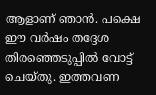ആളാണ് ഞാന്‍. പക്ഷെ ഈ വര്‍ഷം തദ്ദേശ തിരഞ്ഞെടുപ്പില്‍ വോട്ട് ചെയ്തു. ഇത്തവണ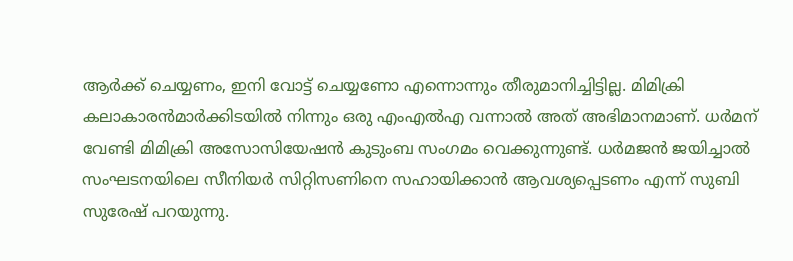ആര്‍ക്ക് ചെയ്യണം, ഇനി വോട്ട് ചെയ്യണോ എന്നൊന്നും തീരുമാനിച്ചിട്ടില്ല. മിമിക്രി കലാകാരന്‍മാര്‍ക്കിടയില്‍ നിന്നും ഒരു എംഎല്‍എ വന്നാല്‍ അത് അഭിമാനമാണ്. ധര്‍മന് വേണ്ടി മിമിക്രി അസോസിയേഷന്‍ കുടുംബ സംഗമം വെക്കുന്നുണ്ട്. ധര്‍മജന്‍ ജയിച്ചാല്‍ സംഘടനയിലെ സീനിയര്‍ സിറ്റിസണിനെ സഹായിക്കാന്‍ ആവശ്യപ്പെടണം എന്ന് സുബി സുരേഷ് പറയുന്നു.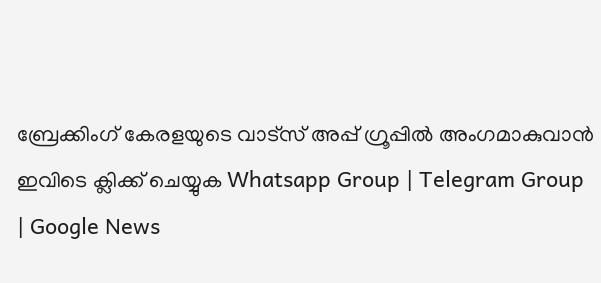ബ്രേക്കിംഗ് കേരളയുടെ വാട്സ് അപ്പ് ഗ്രൂപ്പിൽ അംഗമാകുവാൻ ഇവിടെ ക്ലിക്ക് ചെയ്യുക Whatsapp Group | Telegram Group | Google News